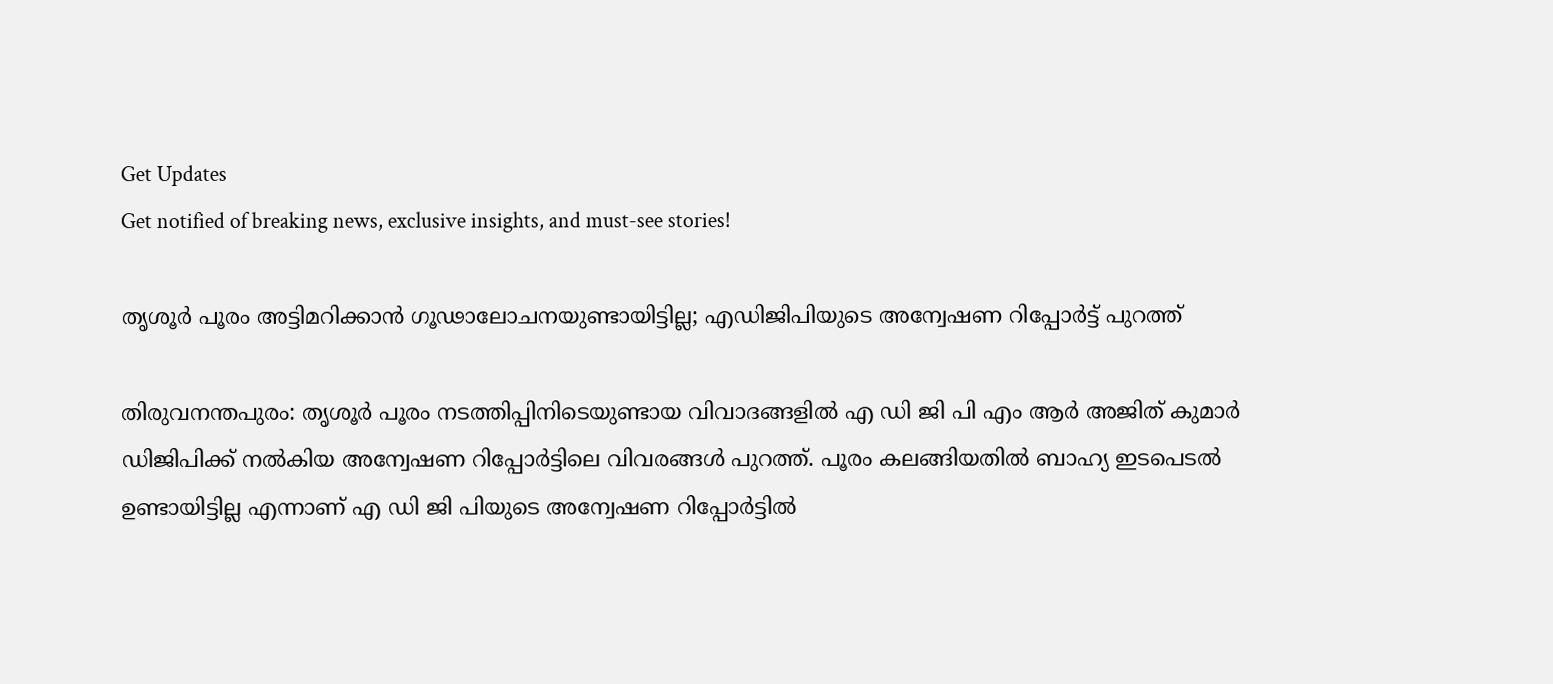Get Updates
Get notified of breaking news, exclusive insights, and must-see stories!

തൃശൂര്‍ പൂരം അട്ടിമറിക്കാന്‍ ഗൂഢാലോചനയുണ്ടായിട്ടില്ല; എഡിജിപിയുടെ അന്വേഷണ റിപ്പോര്‍ട്ട് പുറത്ത്

തിരുവനന്തപുരം: തൃശൂര്‍ പൂരം നടത്തിപ്പിനിടെയുണ്ടായ വിവാദങ്ങളില്‍ എ ഡി ജി പി എം ആര്‍ അജിത് കുമാര്‍ ഡിജിപിക്ക് നല്‍കിയ അന്വേഷണ റിപ്പോര്‍ട്ടിലെ വിവരങ്ങള്‍ പുറത്ത്. പൂരം കലങ്ങിയതില്‍ ബാഹ്യ ഇടപെടല്‍ ഉണ്ടായിട്ടില്ല എന്നാണ് എ ഡി ജി പിയുടെ അന്വേഷണ റിപ്പോര്‍ട്ടില്‍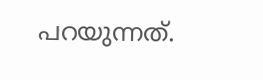പറയുന്നത്.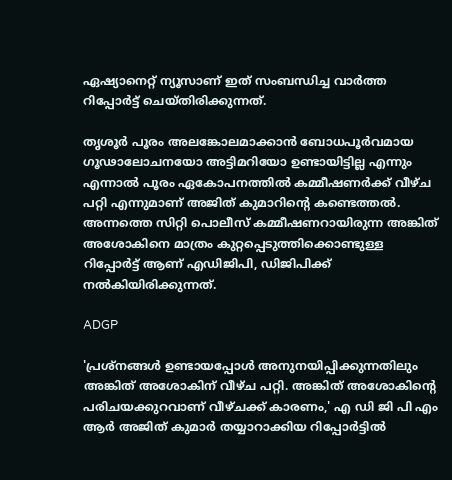ഏഷ്യാനെറ്റ് ന്യൂസാണ് ഇത് സംബന്ധിച്ച വാര്‍ത്ത റിപ്പോര്‍ട്ട് ചെയ്തിരിക്കുന്നത്.

തൃശൂര്‍ പൂരം അലങ്കോലമാക്കാന്‍ ബോധപൂര്‍വമായ ഗൂഢാലോചനയോ അട്ടിമറിയോ ഉണ്ടായിട്ടില്ല എന്നും എന്നാല്‍ പൂരം ഏകോപനത്തില്‍ കമ്മീഷണര്‍ക്ക് വീഴ്ച പറ്റി എന്നുമാണ് അജിത് കുമാറിന്റെ കണ്ടെത്തല്‍. അന്നത്തെ സിറ്റി പൊലീസ് കമ്മീഷണറായിരുന്ന അങ്കിത് അശോകിനെ മാത്രം കുറ്റപ്പെടുത്തിക്കൊണ്ടുള്ള റിപ്പോര്‍ട്ട് ആണ് എഡിജിപി, ഡിജിപിക്ക് നല്‍കിയിരിക്കുന്നത്.

ADGP

'പ്രശ്നങ്ങള്‍ ഉണ്ടായപ്പോള്‍ അനുനയിപ്പിക്കുന്നതിലും അങ്കിത് അശോകിന് വീഴ്ച പറ്റി. അങ്കിത് അശോകിന്റെ പരിചയക്കുറവാണ് വീഴ്ചക്ക് കാരണം,' എ ഡി ജി പി എം ആര്‍ അജിത് കുമാര്‍ തയ്യാറാക്കിയ റിപ്പോര്‍ട്ടില്‍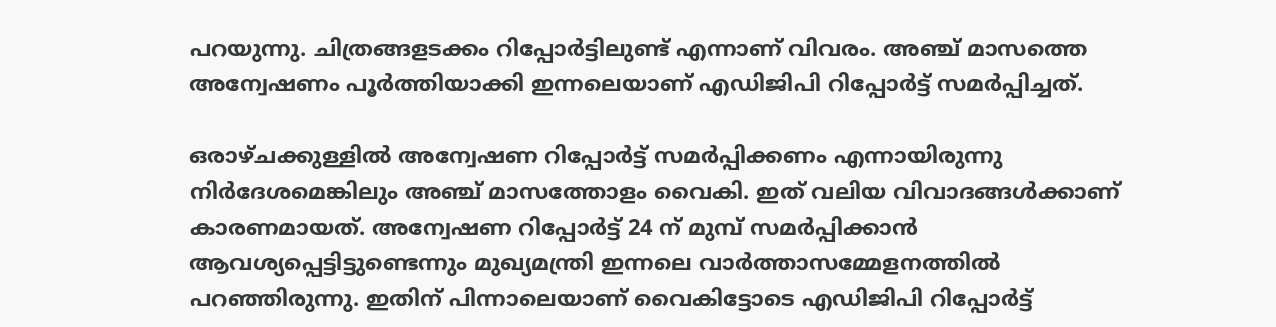പറയുന്നു. ചിത്രങ്ങളടക്കം റിപ്പോര്‍ട്ടിലുണ്ട് എന്നാണ് വിവരം. അഞ്ച് മാസത്തെ അന്വേഷണം പൂര്‍ത്തിയാക്കി ഇന്നലെയാണ് എഡിജിപി റിപ്പോര്‍ട്ട് സമര്‍പ്പിച്ചത്.

ഒരാഴ്ചക്കുള്ളില്‍ അന്വേഷണ റിപ്പോര്‍ട്ട് സമര്‍പ്പിക്കണം എന്നായിരുന്നു നിര്‍ദേശമെങ്കിലും അഞ്ച് മാസത്തോളം വൈകി. ഇത് വലിയ വിവാദങ്ങള്‍ക്കാണ് കാരണമായത്. അന്വേഷണ റിപ്പോര്‍ട്ട് 24 ന് മുമ്പ് സമര്‍പ്പിക്കാന്‍ ആവശ്യപ്പെട്ടിട്ടുണ്ടെന്നും മുഖ്യമന്ത്രി ഇന്നലെ വാര്‍ത്താസമ്മേളനത്തില്‍ പറഞ്ഞിരുന്നു. ഇതിന് പിന്നാലെയാണ് വൈകിട്ടോടെ എഡിജിപി റിപ്പോര്‍ട്ട്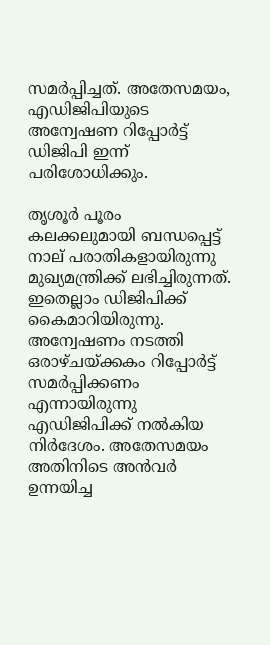സമര്‍പ്പിച്ചത്. അതേസമയം, എഡിജിപിയുടെ അന്വേഷണ റിപ്പോര്‍ട്ട് ഡിജിപി ഇന്ന് പരിശോധിക്കും.

തൃശൂര്‍ പൂരം കലക്കലുമായി ബന്ധപ്പെട്ട് നാല് പരാതികളായിരുന്നു മുഖ്യമന്ത്രിക്ക് ലഭിച്ചിരുന്നത്. ഇതെല്ലാം ഡിജിപിക്ക് കൈമാറിയിരുന്നു. അന്വേഷണം നടത്തി ഒരാഴ്ചയ്ക്കകം റിപ്പോര്‍ട്ട് സമര്‍പ്പിക്കണം എന്നായിരുന്നു എഡിജിപിക്ക് നല്‍കിയ നിര്‍ദേശം. അതേസമയം അതിനിടെ അന്‍വര്‍ ഉന്നയിച്ച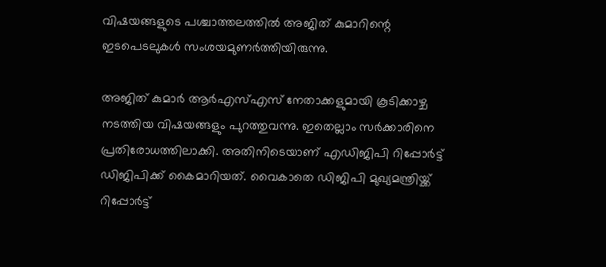വിഷയങ്ങളുടെ പശ്ചാത്തലത്തില്‍ അജിത് കുമാറിന്റെ ഇടപെടലുകള്‍ സംശയമുണര്‍ത്തിയിരുന്നു.

അജിത് കുമാര്‍ ആര്‍എസ്എസ് നേതാക്കളുമായി കൂടിക്കാഴ്ച നടത്തിയ വിഷയങ്ങളും പുറത്തുവന്നു. ഇതെല്ലാം സര്‍ക്കാരിനെ പ്രതിരോധത്തിലാക്കി. അതിനിടെയാണ് എഡിജിപി റിപ്പോര്‍ട്ട് ഡിജിപിക്ക് കൈമാറിയത്. വൈകാതെ ഡിജിപി മുഖ്യമന്ത്രിയ്ക്ക് റിപ്പോര്‍ട്ട്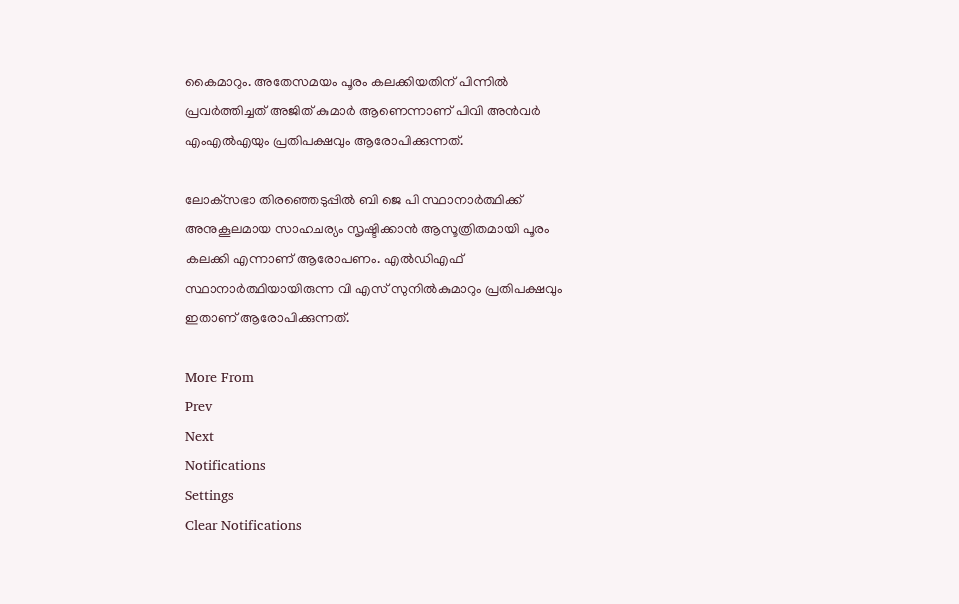കൈമാറും. അതേസമയം പൂരം കലക്കിയതിന് പിന്നില്‍ പ്രവര്‍ത്തിച്ചത് അജിത് കുമാര്‍ ആണെന്നാണ് പിവി അന്‍വര്‍ എംഎല്‍എയും പ്രതിപക്ഷവും ആരോപിക്കുന്നത്.

ലോക്‌സഭാ തിരഞ്ഞെടുപ്പില്‍ ബി ജെ പി സ്ഥാനാര്‍ത്ഥിക്ക് അനുകൂലമായ സാഹചര്യം സൃഷ്ടിക്കാന്‍ ആസൂത്രിതമായി പൂരം കലക്കി എന്നാണ് ആരോപണം. എല്‍ഡിഎഫ് സ്ഥാനാര്‍ത്ഥിയായിരുന്ന വി എസ് സുനില്‍കുമാറും പ്രതിപക്ഷവും ഇതാണ് ആരോപിക്കുന്നത്.

More From
Prev
Next
Notifications
Settings
Clear Notifications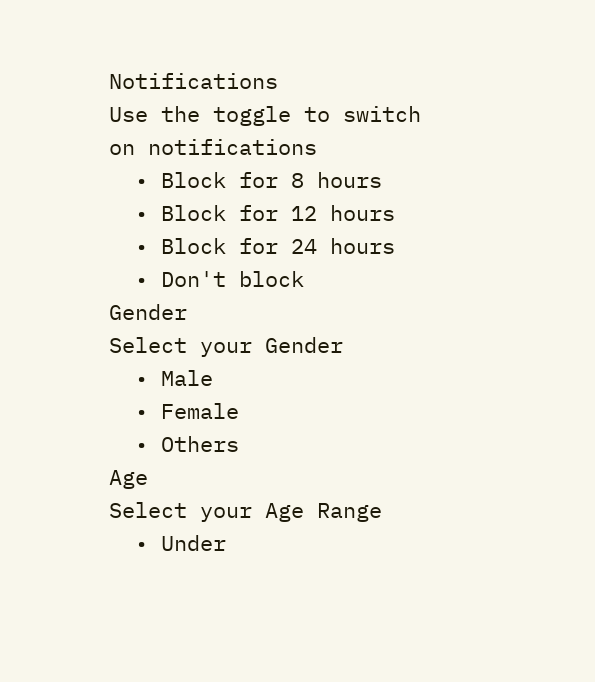Notifications
Use the toggle to switch on notifications
  • Block for 8 hours
  • Block for 12 hours
  • Block for 24 hours
  • Don't block
Gender
Select your Gender
  • Male
  • Female
  • Others
Age
Select your Age Range
  • Under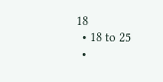18
  • 18 to 25
  •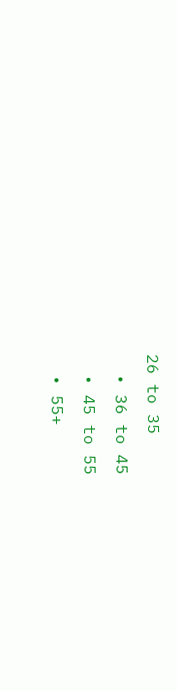26 to 35
  • 36 to 45
  • 45 to 55
  • 55+